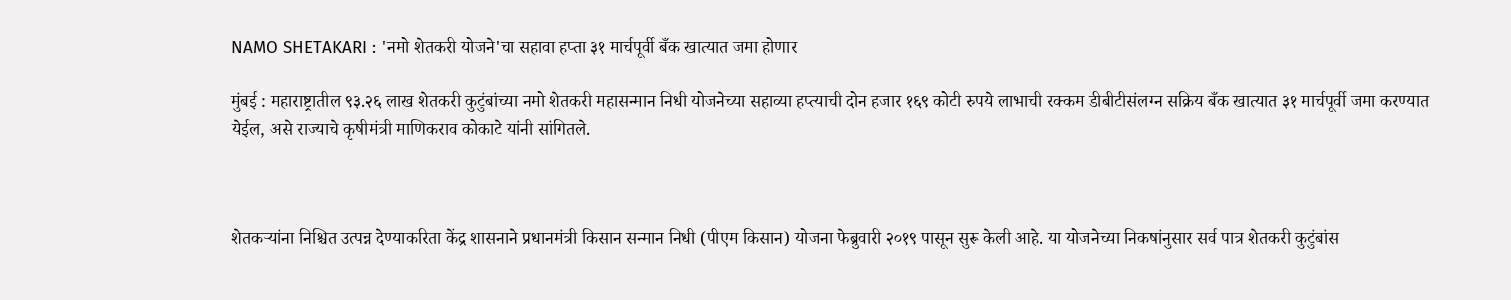NAMO SHETAKARI : 'नमो शेतकरी योजने'चा सहावा हप्ता ३१ मार्चपूर्वी बँक खात्यात जमा होणार

मुंबई : महाराष्ट्रातील ९३.२६ लाख शेतकरी कुटुंबांच्या नमो शेतकरी महासन्मान निधी योजनेच्या सहाव्या हप्त्याची दोन हजार १६९ कोटी रुपये लाभाची रक्कम डीबीटीसंलग्न सक्रिय बँक खात्यात ३१ मार्चपूर्वी जमा करण्यात येईल, असे राज्याचे कृषीमंत्री माणिकराव कोकाटे यांनी सांगितले.



शेतकऱ्यांना निश्चित उत्पन्न देण्याकरिता केंद्र शासनाने प्रधानमंत्री किसान सन्मान निधी (पीएम किसान) योजना फेब्रुवारी २०१९ पासून सुरू केली आहे. या योजनेच्या निकषांनुसार सर्व पात्र शेतकरी कुटुंबांस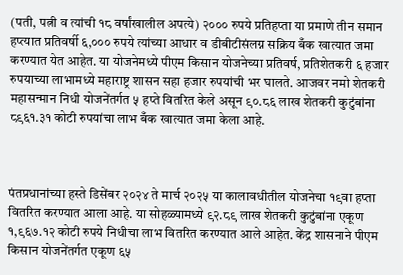(पती, पत्नी व त्यांची १८ वर्षांखालील अपत्ये) २००० रुपये प्रतिहप्ता या प्रमाणे तीन समान हप्त्यात प्रतिवर्षी ६,००० रुपये त्यांच्या आधार व डीबीटीसंलग्न सक्रिय बँक खात्यात जमा करण्यात येत आहेत. या योजनेमध्ये पीएम किसान योजनेच्या प्रतिवर्ष, प्रतिशेतकरी ६ हजार रुपयाच्या लाभामध्ये महाराष्ट्र शासन सहा हजार रुपयांची भर घालते. आजवर नमो शेतकरी महासन्मान निधी योजनेंतर्गत ५ हप्ते वितरित केले असून ९०.८६ लाख शेतकरी कुटुंबांना ८९६१.३१ कोटी रुपयांचा लाभ बँक खात्यात जमा केला आहे.



पंतप्रधानांच्या हस्ते डिसेंबर २०२४ ते मार्च २०२५ या कालावधीतील योजनेचा १९वा हप्ता वितरित करण्यात आला आहे. या सोहळ्यामध्ये ९२.८९ लाख शेतकरी कुटुंबांना एकूण १,९६७.१२ कोटी रुपये निधीचा लाभ वितरित करण्यात आले आहेत. केंद्र शासनाने पीएम किसान योजनेंतर्गत एकूण ६५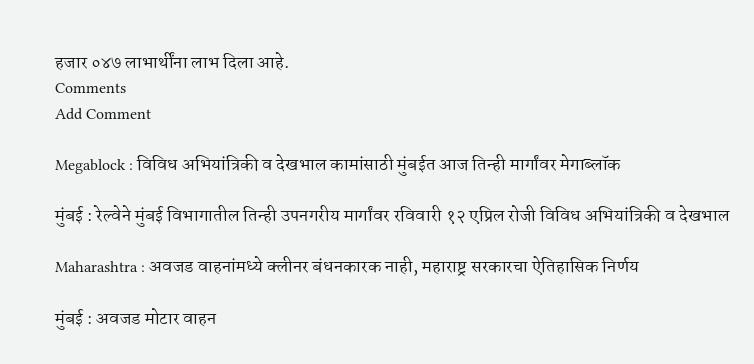हजार ०४७ लाभार्थींना लाभ दिला आहे.
Comments
Add Comment

Megablock : विविध अभियांत्रिकी व देखभाल कामांसाठी मुंबईत आज तिन्ही मार्गांवर मेगाब्लॉक

मुंबई : रेल्वेने मुंबई विभागातील तिन्ही उपनगरीय मार्गांवर रविवारी १२ एप्रिल रोजी विविध अभियांत्रिकी व देखभाल

Maharashtra : अवजड वाहनांमध्ये क्लीनर बंधनकारक नाही, महाराष्ट्र सरकारचा ऐतिहासिक निर्णय

मुंबई : अवजड मोटार वाहन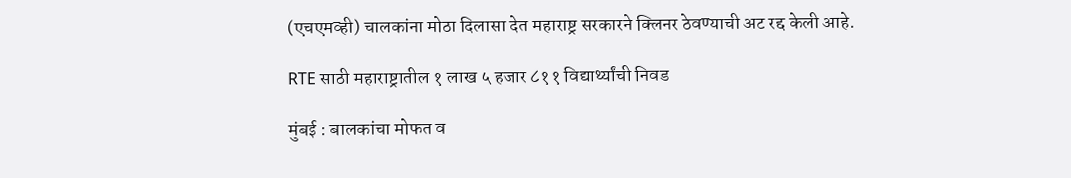(एचएमव्ही) चालकांना मोठा दिलासा देत महाराष्ट्र सरकारने क्लिनर ठेवण्याची अट रद्द केली आहे.

RTE साठी महाराष्ट्रातील १ लाख ५ हजार ८११ विद्यार्थ्यांची निवड

मुंबई : बालकांचा मोफत व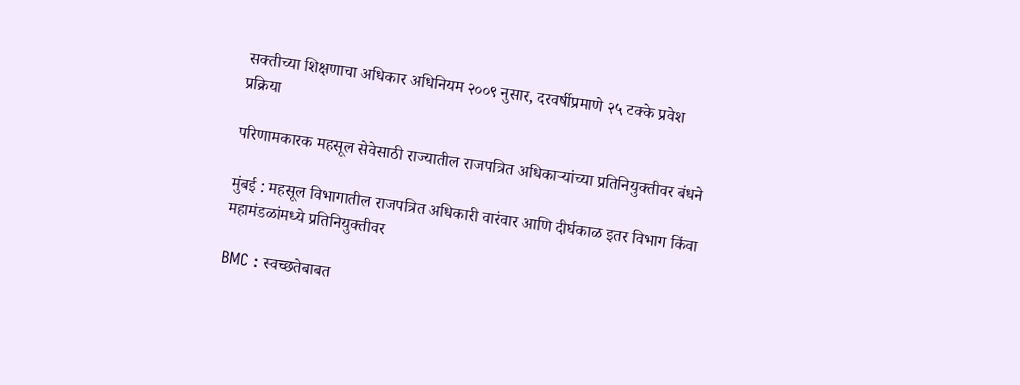सक्तीच्या शिक्षणाचा अधिकार अधिनियम २००९ नुसार, दरवर्षीप्रमाणे २५ टक्के प्रवेश प्रक्रिया

परिणामकारक महसूल सेवेसाठी राज्यातील राजपत्रित अधिकाऱ्यांच्या प्रतिनियुक्तीवर बंधने

मुंबई : महसूल विभागातील राजपत्रित अधिकारी वारंवार आणि दीर्घकाळ इतर विभाग किंवा महामंडळांमध्ये प्रतिनियुक्तीवर

BMC : स्वच्छतेबाबत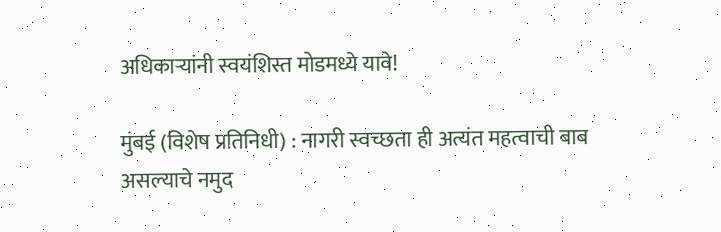अधिकाऱ्यांनी स्वयंशिस्त मोडमध्ये यावे!

मुंबई (विशेष प्रतिनिधी) : नागरी स्वच्छता ही अत्यंत महत्वाची बाब असल्याचे नमुद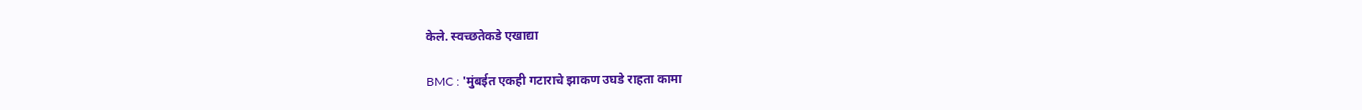केले. स्वच्छतेकडे एखाद्या

BMC : 'मुंबईत एकही गटाराचे झाकण उघडे राहता कामा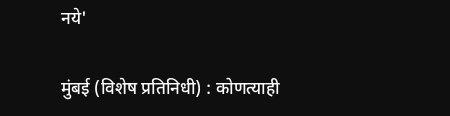नये'

मुंबई (विशेष प्रतिनिधी) : कोणत्याही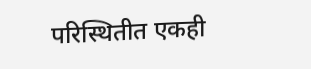परिस्थितीत एकही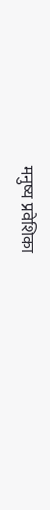मनुष्य प्रवेशिका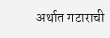अर्थात गटाराची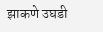झाकणे उघडी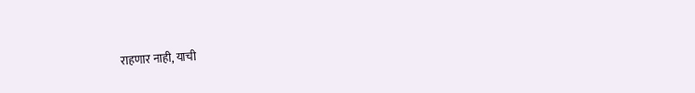राहणार नाही, याची